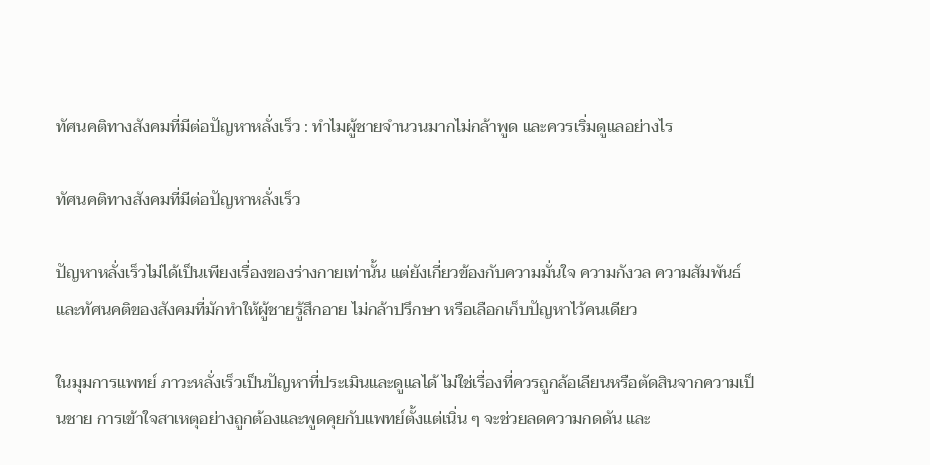ทัศนคติทางสังคมที่มีต่อปัญหาหลั่งเร็ว : ทำไมผู้ชายจำนวนมากไม่กล้าพูด และควรเริ่มดูแลอย่างไร

ทัศนคติทางสังคมที่มีต่อปัญหาหลั่งเร็ว

ปัญหาหลั่งเร็วไม่ได้เป็นเพียงเรื่องของร่างกายเท่านั้น แต่ยังเกี่ยวข้องกับความมั่นใจ ความกังวล ความสัมพันธ์ และทัศนคติของสังคมที่มักทำให้ผู้ชายรู้สึกอาย ไม่กล้าปรึกษา หรือเลือกเก็บปัญหาไว้คนเดียว

ในมุมการแพทย์ ภาวะหลั่งเร็วเป็นปัญหาที่ประเมินและดูแลได้ ไม่ใช่เรื่องที่ควรถูกล้อเลียนหรือตัดสินจากความเป็นชาย การเข้าใจสาเหตุอย่างถูกต้องและพูดคุยกับแพทย์ตั้งแต่เนิ่น ๆ จะช่วยลดความกดดัน และ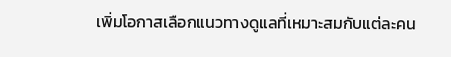เพิ่มโอกาสเลือกแนวทางดูแลที่เหมาะสมกับแต่ละคน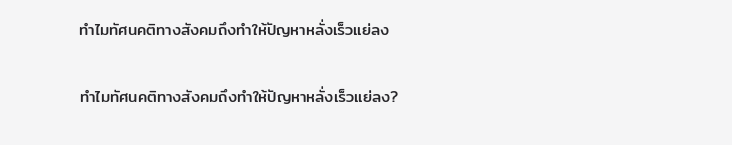ทำไมทัศนคติทางสังคมถึงทำให้ปัญหาหลั่งเร็วแย่ลง

ทำไมทัศนคติทางสังคมถึงทำให้ปัญหาหลั่งเร็วแย่ลง?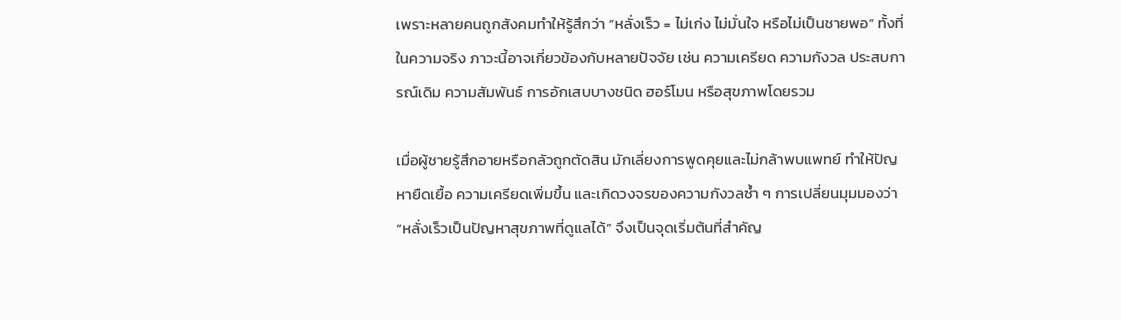เพราะหลายคนถูกสังคมทำให้รู้สึกว่า “หลั่งเร็ว = ไม่เก่ง ไม่มั่นใจ หรือไม่เป็นชายพอ” ทั้งที่ในความจริง ภาวะนี้อาจเกี่ยวข้องกับหลายปัจจัย เช่น ความเครียด ความกังวล ประสบการณ์เดิม ความสัมพันธ์ การอักเสบบางชนิด ฮอร์โมน หรือสุขภาพโดยรวม

เมื่อผู้ชายรู้สึกอายหรือกลัวถูกตัดสิน มักเลี่ยงการพูดคุยและไม่กล้าพบแพทย์ ทำให้ปัญหายืดเยื้อ ความเครียดเพิ่มขึ้น และเกิดวงจรของความกังวลซ้ำ ๆ การเปลี่ยนมุมมองว่า “หลั่งเร็วเป็นปัญหาสุขภาพที่ดูแลได้” จึงเป็นจุดเริ่มต้นที่สำคัญ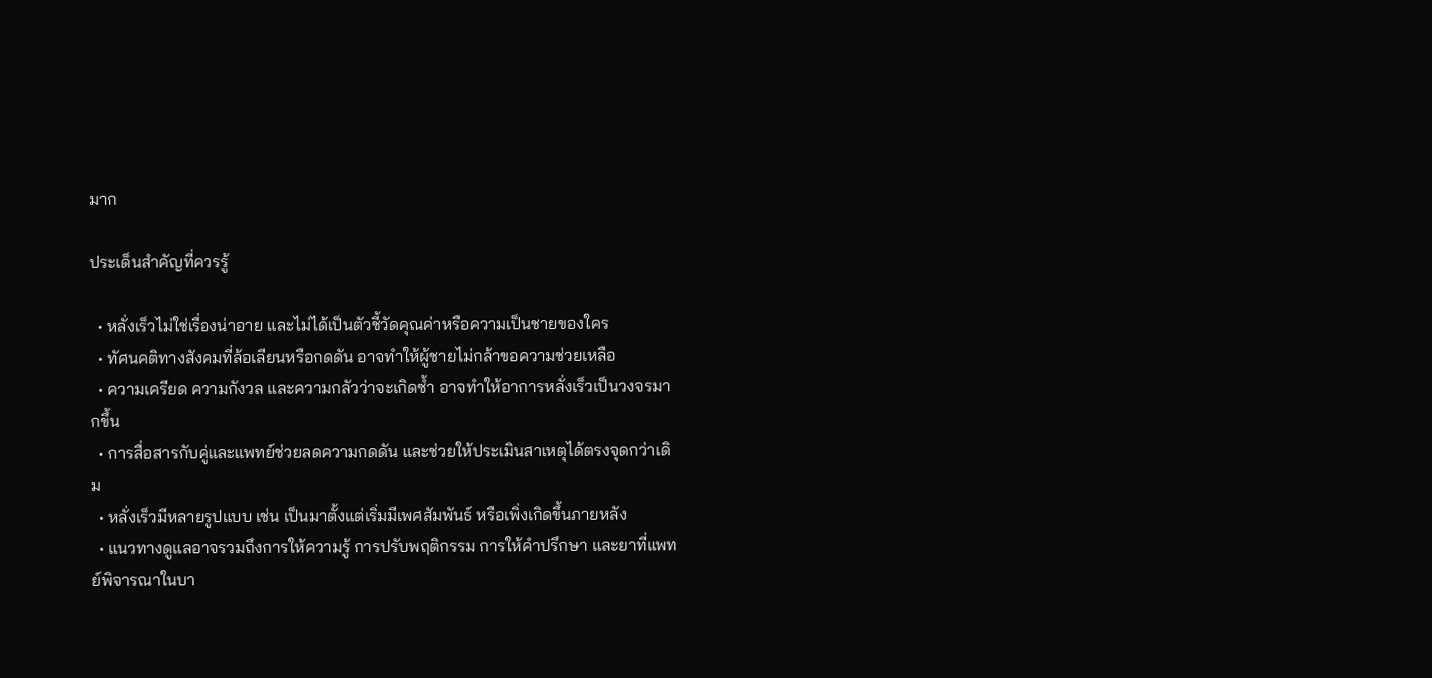มาก

ประเด็นสำคัญที่ควรรู้

  • หลั่งเร็วไม่ใช่เรื่องน่าอาย และไม่ได้เป็นตัวชี้วัดคุณค่าหรือความเป็นชายของใคร
  • ทัศนคติทางสังคมที่ล้อเลียนหรือกดดัน อาจทำให้ผู้ชายไม่กล้าขอความช่วยเหลือ
  • ความเครียด ความกังวล และความกลัวว่าจะเกิดซ้ำ อาจทำให้อาการหลั่งเร็วเป็นวงจรมากขึ้น
  • การสื่อสารกับคู่และแพทย์ช่วยลดความกดดัน และช่วยให้ประเมินสาเหตุได้ตรงจุดกว่าเดิม
  • หลั่งเร็วมีหลายรูปแบบ เช่น เป็นมาตั้งแต่เริ่มมีเพศสัมพันธ์ หรือเพิ่งเกิดขึ้นภายหลัง
  • แนวทางดูแลอาจรวมถึงการให้ความรู้ การปรับพฤติกรรม การให้คำปรึกษา และยาที่แพทย์พิจารณาในบา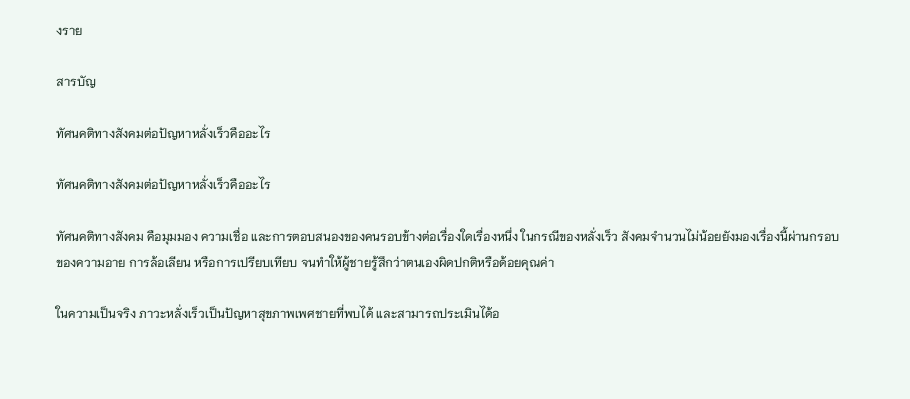งราย

สารบัญ

ทัศนคติทางสังคมต่อปัญหาหลั่งเร็วคืออะไร

ทัศนคติทางสังคมต่อปัญหาหลั่งเร็วคืออะไร

ทัศนคติทางสังคม คือมุมมอง ความเชื่อ และการตอบสนองของคนรอบข้างต่อเรื่องใดเรื่องหนึ่ง ในกรณีของหลั่งเร็ว สังคมจำนวนไม่น้อยยังมองเรื่องนี้ผ่านกรอบของความอาย การล้อเลียน หรือการเปรียบเทียบ จนทำให้ผู้ชายรู้สึกว่าตนเองผิดปกติหรือด้อยคุณค่า

ในความเป็นจริง ภาวะหลั่งเร็วเป็นปัญหาสุขภาพเพศชายที่พบได้ และสามารถประเมินได้อ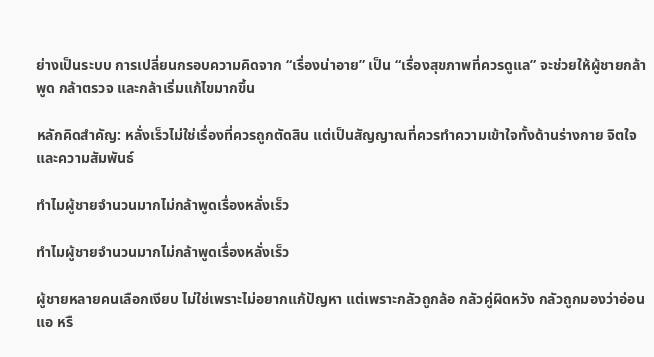ย่างเป็นระบบ การเปลี่ยนกรอบความคิดจาก “เรื่องน่าอาย” เป็น “เรื่องสุขภาพที่ควรดูแล” จะช่วยให้ผู้ชายกล้าพูด กล้าตรวจ และกล้าเริ่มแก้ไขมากขึ้น

หลักคิดสำคัญ: หลั่งเร็วไม่ใช่เรื่องที่ควรถูกตัดสิน แต่เป็นสัญญาณที่ควรทำความเข้าใจทั้งด้านร่างกาย จิตใจ และความสัมพันธ์

ทำไมผู้ชายจำนวนมากไม่กล้าพูดเรื่องหลั่งเร็ว

ทำไมผู้ชายจำนวนมากไม่กล้าพูดเรื่องหลั่งเร็ว

ผู้ชายหลายคนเลือกเงียบ ไม่ใช่เพราะไม่อยากแก้ปัญหา แต่เพราะกลัวถูกล้อ กลัวคู่ผิดหวัง กลัวถูกมองว่าอ่อนแอ หรื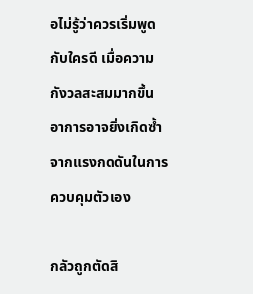อไม่รู้ว่าควรเริ่มพูดกับใครดี เมื่อความกังวลสะสมมากขึ้น อาการอาจยิ่งเกิดซ้ำจากแรงกดดันในการควบคุมตัวเอง

กลัวถูกตัดสิ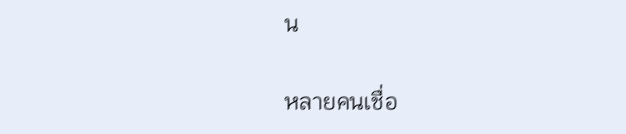น

หลายคนเชื่อ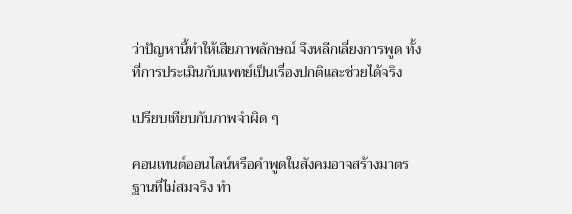ว่าปัญหานี้ทำให้เสียภาพลักษณ์ จึงหลีกเลี่ยงการพูด ทั้งที่การประเมินกับแพทย์เป็นเรื่องปกติและช่วยได้จริง

เปรียบเทียบกับภาพจำผิด ๆ

คอนเทนต์ออนไลน์หรือคำพูดในสังคมอาจสร้างมาตรฐานที่ไม่สมจริง ทำ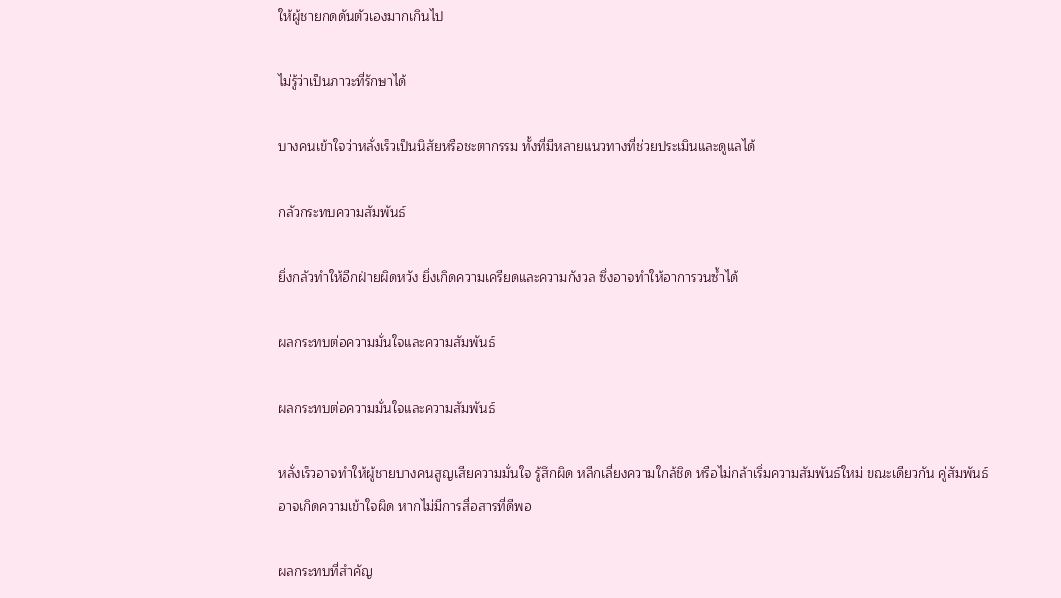ให้ผู้ชายกดดันตัวเองมากเกินไป

ไม่รู้ว่าเป็นภาวะที่รักษาได้

บางคนเข้าใจว่าหลั่งเร็วเป็นนิสัยหรือชะตากรรม ทั้งที่มีหลายแนวทางที่ช่วยประเมินและดูแลได้

กลัวกระทบความสัมพันธ์

ยิ่งกลัวทำให้อีกฝ่ายผิดหวัง ยิ่งเกิดความเครียดและความกังวล ซึ่งอาจทำให้อาการวนซ้ำได้

ผลกระทบต่อความมั่นใจและความสัมพันธ์

ผลกระทบต่อความมั่นใจและความสัมพันธ์

หลั่งเร็วอาจทำให้ผู้ชายบางคนสูญเสียความมั่นใจ รู้สึกผิด หลีกเลี่ยงความใกล้ชิด หรือไม่กล้าเริ่มความสัมพันธ์ใหม่ ขณะเดียวกัน คู่สัมพันธ์อาจเกิดความเข้าใจผิด หากไม่มีการสื่อสารที่ดีพอ

ผลกระทบที่สำคัญ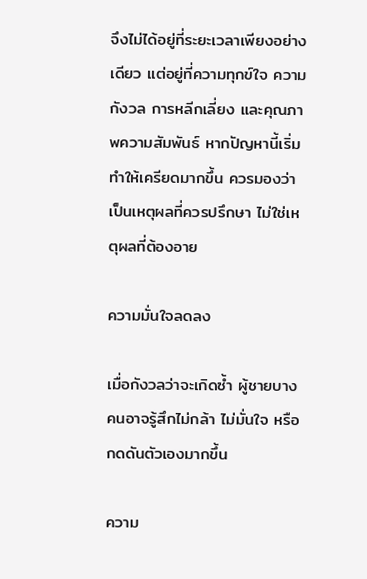จึงไม่ได้อยู่ที่ระยะเวลาเพียงอย่างเดียว แต่อยู่ที่ความทุกข์ใจ ความกังวล การหลีกเลี่ยง และคุณภาพความสัมพันธ์ หากปัญหานี้เริ่มทำให้เครียดมากขึ้น ควรมองว่าเป็นเหตุผลที่ควรปรึกษา ไม่ใช่เหตุผลที่ต้องอาย

ความมั่นใจลดลง

เมื่อกังวลว่าจะเกิดซ้ำ ผู้ชายบางคนอาจรู้สึกไม่กล้า ไม่มั่นใจ หรือกดดันตัวเองมากขึ้น

ความ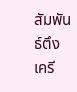สัมพันธ์ตึงเครี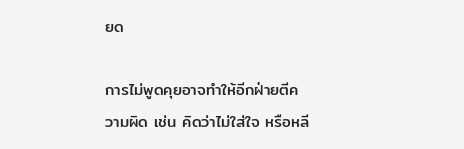ยด

การไม่พูดคุยอาจทำให้อีกฝ่ายตีความผิด เช่น คิดว่าไม่ใส่ใจ หรือหลี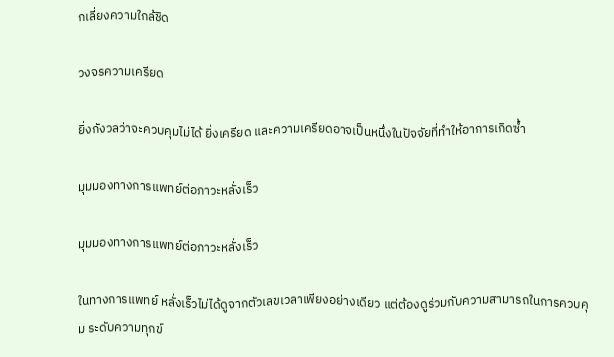กเลี่ยงความใกล้ชิด

วงจรความเครียด

ยิ่งกังวลว่าจะควบคุมไม่ได้ ยิ่งเครียด และความเครียดอาจเป็นหนึ่งในปัจจัยที่ทำให้อาการเกิดซ้ำ

มุมมองทางการแพทย์ต่อภาวะหลั่งเร็ว

มุมมองทางการแพทย์ต่อภาวะหลั่งเร็ว

ในทางการแพทย์ หลั่งเร็วไม่ได้ดูจากตัวเลขเวลาเพียงอย่างเดียว แต่ต้องดูร่วมกับความสามารถในการควบคุม ระดับความทุกข์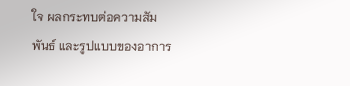ใจ ผลกระทบต่อความสัมพันธ์ และรูปแบบของอาการ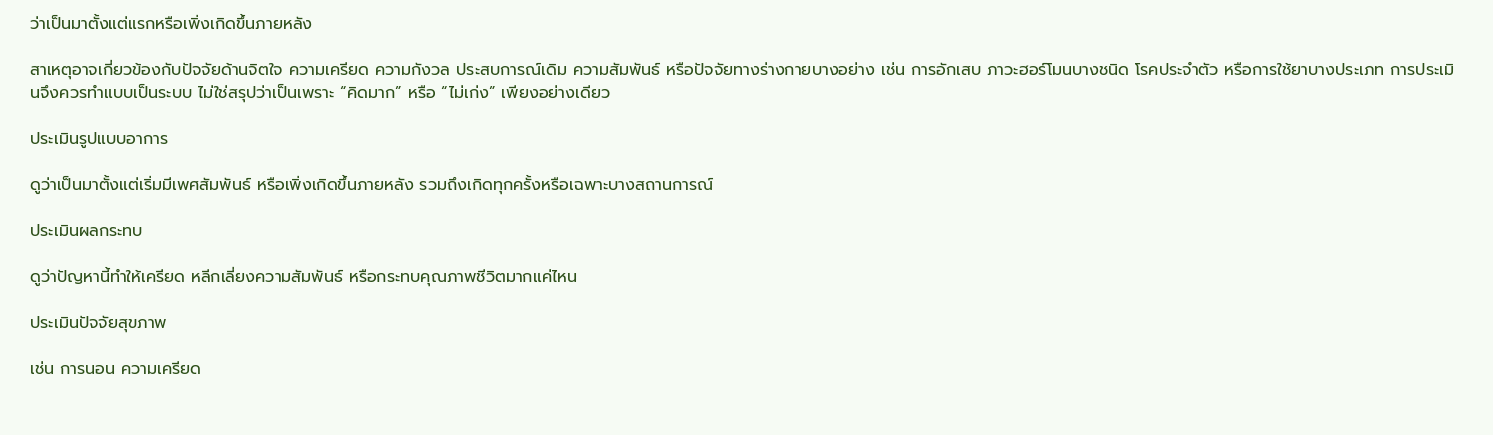ว่าเป็นมาตั้งแต่แรกหรือเพิ่งเกิดขึ้นภายหลัง

สาเหตุอาจเกี่ยวข้องกับปัจจัยด้านจิตใจ ความเครียด ความกังวล ประสบการณ์เดิม ความสัมพันธ์ หรือปัจจัยทางร่างกายบางอย่าง เช่น การอักเสบ ภาวะฮอร์โมนบางชนิด โรคประจำตัว หรือการใช้ยาบางประเภท การประเมินจึงควรทำแบบเป็นระบบ ไม่ใช่สรุปว่าเป็นเพราะ “คิดมาก” หรือ “ไม่เก่ง” เพียงอย่างเดียว

ประเมินรูปแบบอาการ

ดูว่าเป็นมาตั้งแต่เริ่มมีเพศสัมพันธ์ หรือเพิ่งเกิดขึ้นภายหลัง รวมถึงเกิดทุกครั้งหรือเฉพาะบางสถานการณ์

ประเมินผลกระทบ

ดูว่าปัญหานี้ทำให้เครียด หลีกเลี่ยงความสัมพันธ์ หรือกระทบคุณภาพชีวิตมากแค่ไหน

ประเมินปัจจัยสุขภาพ

เช่น การนอน ความเครียด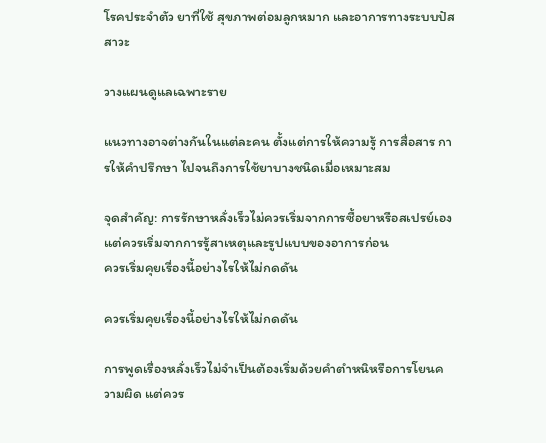โรคประจำตัว ยาที่ใช้ สุขภาพต่อมลูกหมาก และอาการทางระบบปัสสาวะ

วางแผนดูแลเฉพาะราย

แนวทางอาจต่างกันในแต่ละคน ตั้งแต่การให้ความรู้ การสื่อสาร การให้คำปรึกษา ไปจนถึงการใช้ยาบางชนิดเมื่อเหมาะสม

จุดสำคัญ: การรักษาหลั่งเร็วไม่ควรเริ่มจากการซื้อยาหรือสเปรย์เอง แต่ควรเริ่มจากการรู้สาเหตุและรูปแบบของอาการก่อน
ควรเริ่มคุยเรื่องนี้อย่างไรให้ไม่กดดัน

ควรเริ่มคุยเรื่องนี้อย่างไรให้ไม่กดดัน

การพูดเรื่องหลั่งเร็วไม่จำเป็นต้องเริ่มด้วยคำตำหนิหรือการโยนความผิด แต่ควร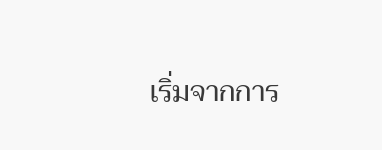เริ่มจากการ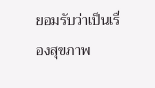ยอมรับว่าเป็นเรื่องสุขภาพ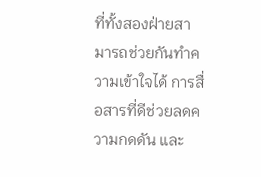ที่ทั้งสองฝ่ายสามารถช่วยกันทำความเข้าใจได้ การสื่อสารที่ดีช่วยลดความกดดัน และ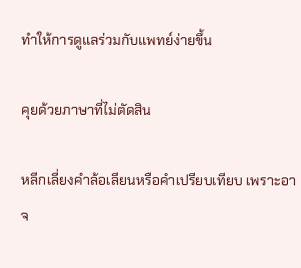ทำให้การดูแลร่วมกับแพทย์ง่ายขึ้น

คุยด้วยภาษาที่ไม่ตัดสิน

หลีกเลี่ยงคำล้อเลียนหรือคำเปรียบเทียบ เพราะอาจ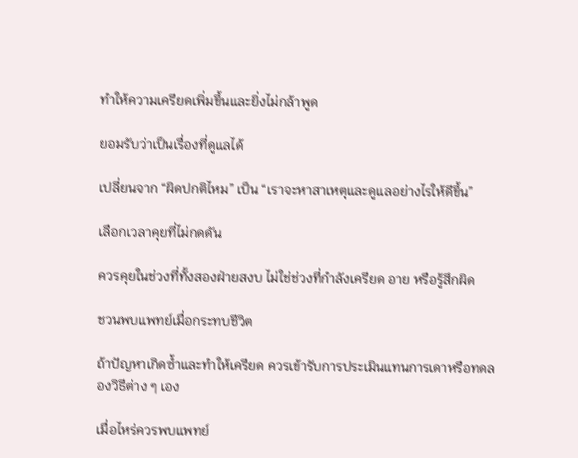ทำให้ความเครียดเพิ่มขึ้นและยิ่งไม่กล้าพูด

ยอมรับว่าเป็นเรื่องที่ดูแลได้

เปลี่ยนจาก “ผิดปกติไหม” เป็น “เราจะหาสาเหตุและดูแลอย่างไรให้ดีขึ้น”

เลือกเวลาคุยที่ไม่กดดัน

ควรคุยในช่วงที่ทั้งสองฝ่ายสงบ ไม่ใช่ช่วงที่กำลังเครียด อาย หรือรู้สึกผิด

ชวนพบแพทย์เมื่อกระทบชีวิต

ถ้าปัญหาเกิดซ้ำและทำให้เครียด ควรเข้ารับการประเมินแทนการเดาหรือทดลองวิธีต่าง ๆ เอง

เมื่อไหร่ควรพบแพทย์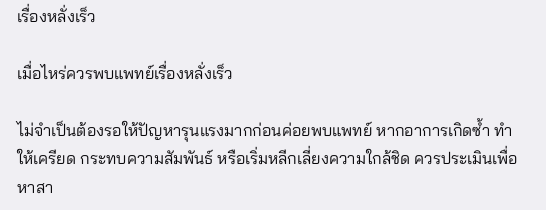เรื่องหลั่งเร็ว

เมื่อไหร่ควรพบแพทย์เรื่องหลั่งเร็ว

ไม่จำเป็นต้องรอให้ปัญหารุนแรงมากก่อนค่อยพบแพทย์ หากอาการเกิดซ้ำ ทำให้เครียด กระทบความสัมพันธ์ หรือเริ่มหลีกเลี่ยงความใกล้ชิด ควรประเมินเพื่อหาสา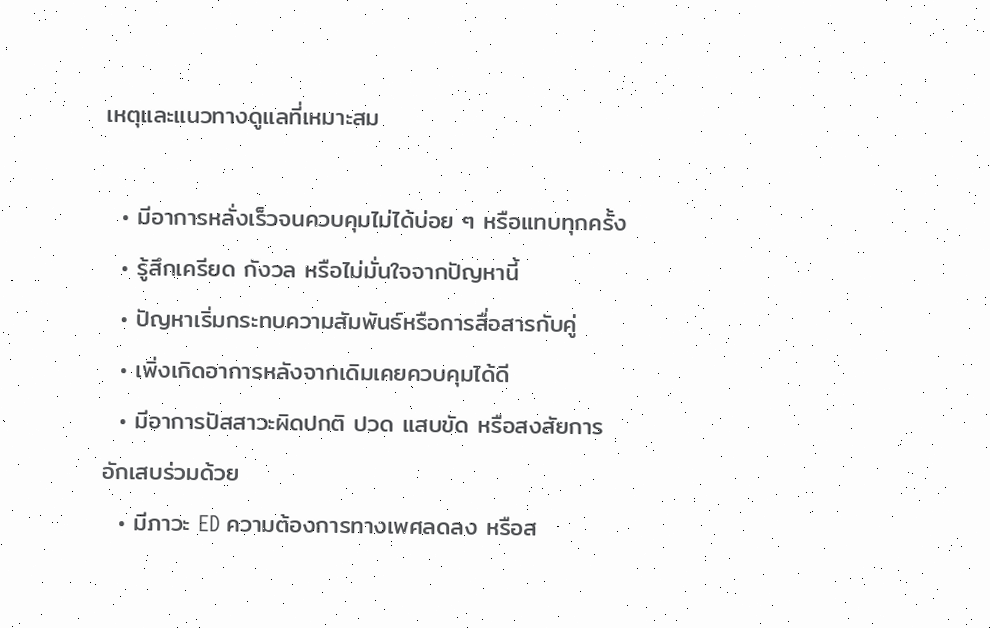เหตุและแนวทางดูแลที่เหมาะสม

  • มีอาการหลั่งเร็วจนควบคุมไม่ได้บ่อย ๆ หรือแทบทุกครั้ง
  • รู้สึกเครียด กังวล หรือไม่มั่นใจจากปัญหานี้
  • ปัญหาเริ่มกระทบความสัมพันธ์หรือการสื่อสารกับคู่
  • เพิ่งเกิดอาการหลังจากเดิมเคยควบคุมได้ดี
  • มีอาการปัสสาวะผิดปกติ ปวด แสบขัด หรือสงสัยการอักเสบร่วมด้วย
  • มีภาวะ ED ความต้องการทางเพศลดลง หรือส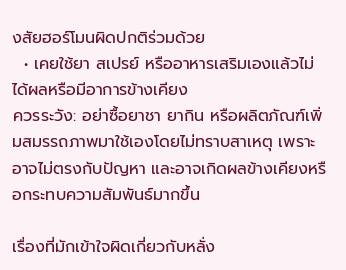งสัยฮอร์โมนผิดปกติร่วมด้วย
  • เคยใช้ยา สเปรย์ หรืออาหารเสริมเองแล้วไม่ได้ผลหรือมีอาการข้างเคียง
ควรระวัง: อย่าซื้อยาชา ยากิน หรือผลิตภัณฑ์เพิ่มสมรรถภาพมาใช้เองโดยไม่ทราบสาเหตุ เพราะอาจไม่ตรงกับปัญหา และอาจเกิดผลข้างเคียงหรือกระทบความสัมพันธ์มากขึ้น

เรื่องที่มักเข้าใจผิดเกี่ยวกับหลั่ง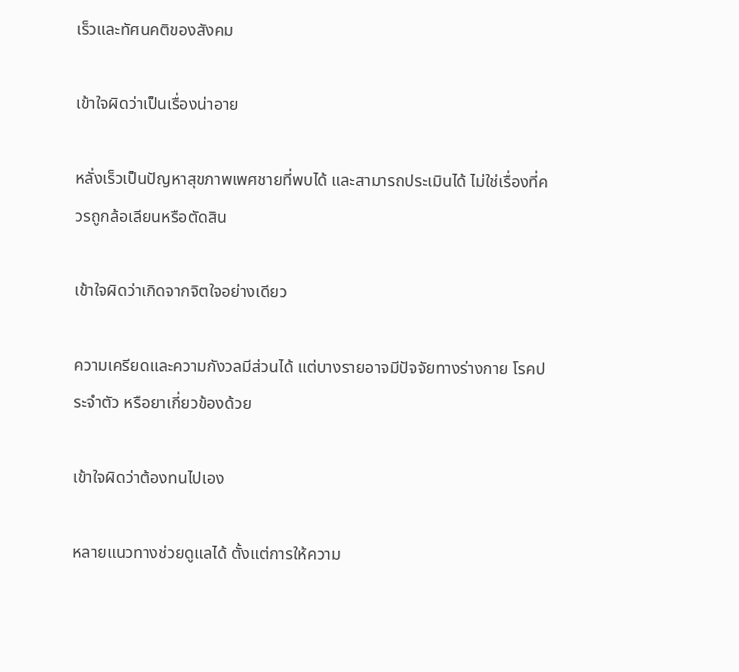เร็วและทัศนคติของสังคม

เข้าใจผิดว่าเป็นเรื่องน่าอาย

หลั่งเร็วเป็นปัญหาสุขภาพเพศชายที่พบได้ และสามารถประเมินได้ ไม่ใช่เรื่องที่ควรถูกล้อเลียนหรือตัดสิน

เข้าใจผิดว่าเกิดจากจิตใจอย่างเดียว

ความเครียดและความกังวลมีส่วนได้ แต่บางรายอาจมีปัจจัยทางร่างกาย โรคประจำตัว หรือยาเกี่ยวข้องด้วย

เข้าใจผิดว่าต้องทนไปเอง

หลายแนวทางช่วยดูแลได้ ตั้งแต่การให้ความ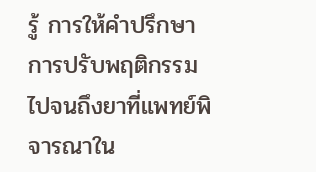รู้ การให้คำปรึกษา การปรับพฤติกรรม ไปจนถึงยาที่แพทย์พิจารณาใน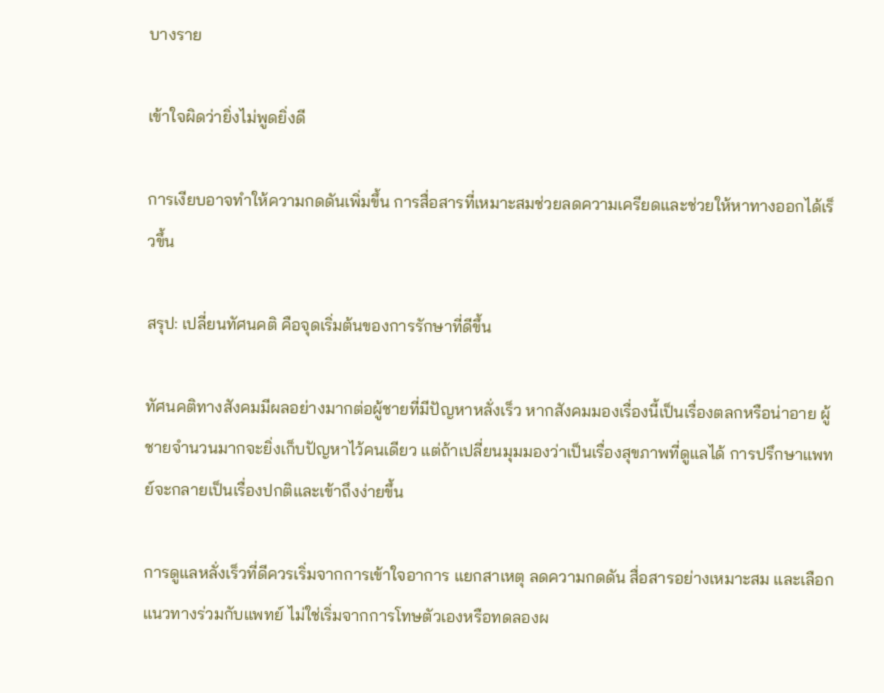บางราย

เข้าใจผิดว่ายิ่งไม่พูดยิ่งดี

การเงียบอาจทำให้ความกดดันเพิ่มขึ้น การสื่อสารที่เหมาะสมช่วยลดความเครียดและช่วยให้หาทางออกได้เร็วขึ้น

สรุป: เปลี่ยนทัศนคติ คือจุดเริ่มต้นของการรักษาที่ดีขึ้น

ทัศนคติทางสังคมมีผลอย่างมากต่อผู้ชายที่มีปัญหาหลั่งเร็ว หากสังคมมองเรื่องนี้เป็นเรื่องตลกหรือน่าอาย ผู้ชายจำนวนมากจะยิ่งเก็บปัญหาไว้คนเดียว แต่ถ้าเปลี่ยนมุมมองว่าเป็นเรื่องสุขภาพที่ดูแลได้ การปรึกษาแพทย์จะกลายเป็นเรื่องปกติและเข้าถึงง่ายขึ้น

การดูแลหลั่งเร็วที่ดีควรเริ่มจากการเข้าใจอาการ แยกสาเหตุ ลดความกดดัน สื่อสารอย่างเหมาะสม และเลือกแนวทางร่วมกับแพทย์ ไม่ใช่เริ่มจากการโทษตัวเองหรือทดลองผ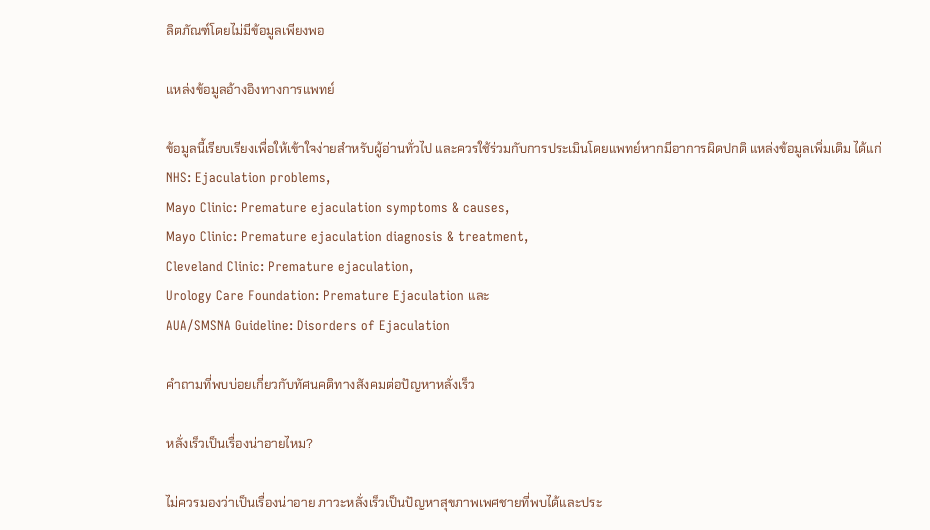ลิตภัณฑ์โดยไม่มีข้อมูลเพียงพอ

แหล่งข้อมูลอ้างอิงทางการแพทย์

ข้อมูลนี้เรียบเรียงเพื่อให้เข้าใจง่ายสำหรับผู้อ่านทั่วไป และควรใช้ร่วมกับการประเมินโดยแพทย์หากมีอาการผิดปกติ แหล่งข้อมูลเพิ่มเติม ได้แก่
NHS: Ejaculation problems,
Mayo Clinic: Premature ejaculation symptoms & causes,
Mayo Clinic: Premature ejaculation diagnosis & treatment,
Cleveland Clinic: Premature ejaculation,
Urology Care Foundation: Premature Ejaculation และ
AUA/SMSNA Guideline: Disorders of Ejaculation

คำถามที่พบบ่อยเกี่ยวกับทัศนคติทางสังคมต่อปัญหาหลั่งเร็ว

หลั่งเร็วเป็นเรื่องน่าอายไหม?

ไม่ควรมองว่าเป็นเรื่องน่าอาย ภาวะหลั่งเร็วเป็นปัญหาสุขภาพเพศชายที่พบได้และประ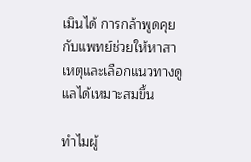เมินได้ การกล้าพูดคุยกับแพทย์ช่วยให้หาสาเหตุและเลือกแนวทางดูแลได้เหมาะสมขึ้น

ทำไมผู้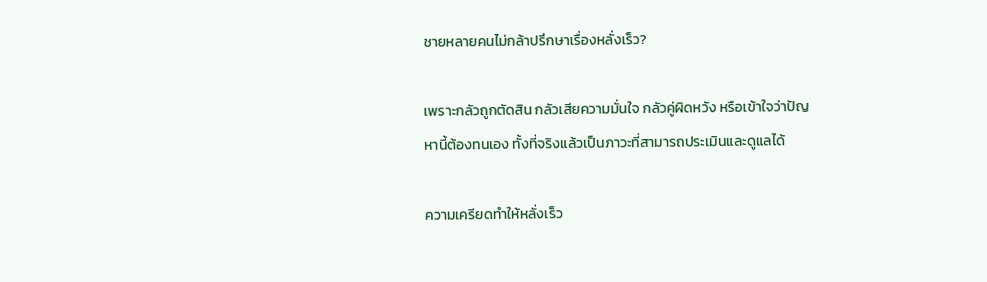ชายหลายคนไม่กล้าปรึกษาเรื่องหลั่งเร็ว?

เพราะกลัวถูกตัดสิน กลัวเสียความมั่นใจ กลัวคู่ผิดหวัง หรือเข้าใจว่าปัญหานี้ต้องทนเอง ทั้งที่จริงแล้วเป็นภาวะที่สามารถประเมินและดูแลได้

ความเครียดทำให้หลั่งเร็ว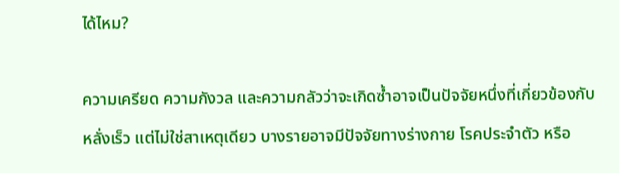ได้ไหม?

ความเครียด ความกังวล และความกลัวว่าจะเกิดซ้ำอาจเป็นปัจจัยหนึ่งที่เกี่ยวข้องกับหลั่งเร็ว แต่ไม่ใช่สาเหตุเดียว บางรายอาจมีปัจจัยทางร่างกาย โรคประจำตัว หรือ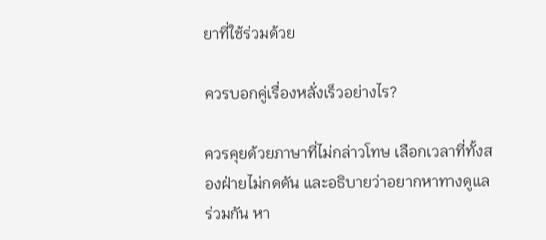ยาที่ใช้ร่วมด้วย

ควรบอกคู่เรื่องหลั่งเร็วอย่างไร?

ควรคุยด้วยภาษาที่ไม่กล่าวโทษ เลือกเวลาที่ทั้งสองฝ่ายไม่กดดัน และอธิบายว่าอยากหาทางดูแลร่วมกัน หา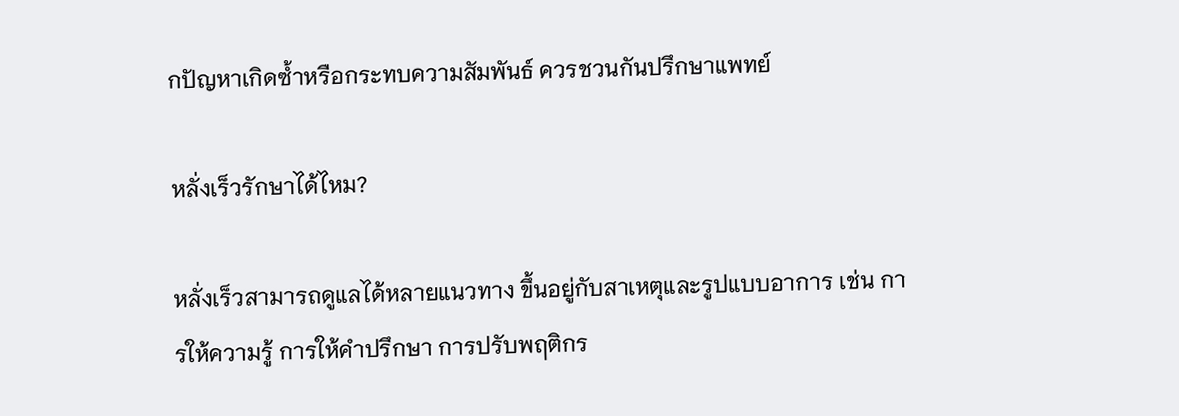กปัญหาเกิดซ้ำหรือกระทบความสัมพันธ์ ควรชวนกันปรึกษาแพทย์

หลั่งเร็วรักษาได้ไหม?

หลั่งเร็วสามารถดูแลได้หลายแนวทาง ขึ้นอยู่กับสาเหตุและรูปแบบอาการ เช่น การให้ความรู้ การให้คำปรึกษา การปรับพฤติกร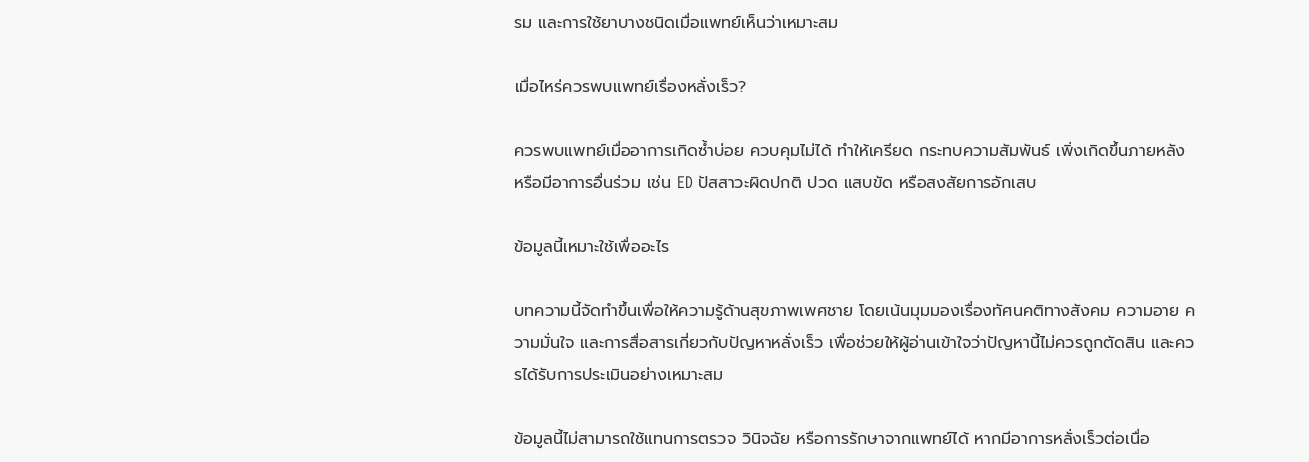รม และการใช้ยาบางชนิดเมื่อแพทย์เห็นว่าเหมาะสม

เมื่อไหร่ควรพบแพทย์เรื่องหลั่งเร็ว?

ควรพบแพทย์เมื่ออาการเกิดซ้ำบ่อย ควบคุมไม่ได้ ทำให้เครียด กระทบความสัมพันธ์ เพิ่งเกิดขึ้นภายหลัง หรือมีอาการอื่นร่วม เช่น ED ปัสสาวะผิดปกติ ปวด แสบขัด หรือสงสัยการอักเสบ

ข้อมูลนี้เหมาะใช้เพื่ออะไร

บทความนี้จัดทำขึ้นเพื่อให้ความรู้ด้านสุขภาพเพศชาย โดยเน้นมุมมองเรื่องทัศนคติทางสังคม ความอาย ความมั่นใจ และการสื่อสารเกี่ยวกับปัญหาหลั่งเร็ว เพื่อช่วยให้ผู้อ่านเข้าใจว่าปัญหานี้ไม่ควรถูกตัดสิน และควรได้รับการประเมินอย่างเหมาะสม

ข้อมูลนี้ไม่สามารถใช้แทนการตรวจ วินิจฉัย หรือการรักษาจากแพทย์ได้ หากมีอาการหลั่งเร็วต่อเนื่อ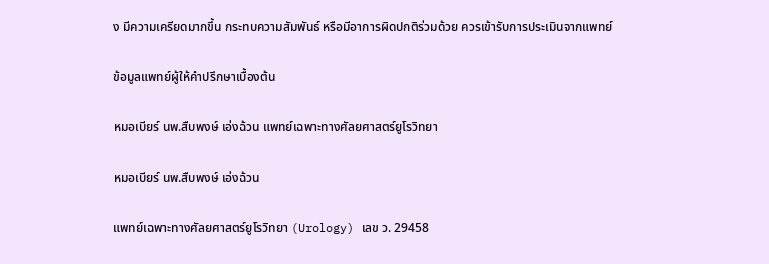ง มีความเครียดมากขึ้น กระทบความสัมพันธ์ หรือมีอาการผิดปกติร่วมด้วย ควรเข้ารับการประเมินจากแพทย์

ข้อมูลแพทย์ผู้ให้คำปรึกษาเบื้องต้น

หมอเบียร์ นพ.สืบพงษ์ เอ่งฉ้วน แพทย์เฉพาะทางศัลยศาสตร์ยูโรวิทยา

หมอเบียร์ นพ.สืบพงษ์ เอ่งฉ้วน

แพทย์เฉพาะทางศัลยศาสตร์ยูโรวิทยา (Urology) เลข ว. 29458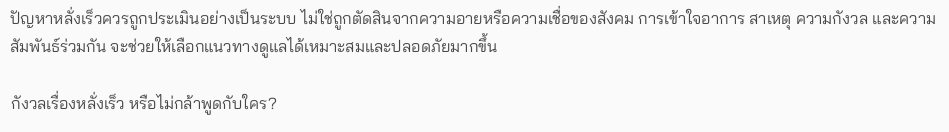ปัญหาหลั่งเร็วควรถูกประเมินอย่างเป็นระบบ ไม่ใช่ถูกตัดสินจากความอายหรือความเชื่อของสังคม การเข้าใจอาการ สาเหตุ ความกังวล และความสัมพันธ์ร่วมกัน จะช่วยให้เลือกแนวทางดูแลได้เหมาะสมและปลอดภัยมากขึ้น

กังวลเรื่องหลั่งเร็ว หรือไม่กล้าพูดกับใคร?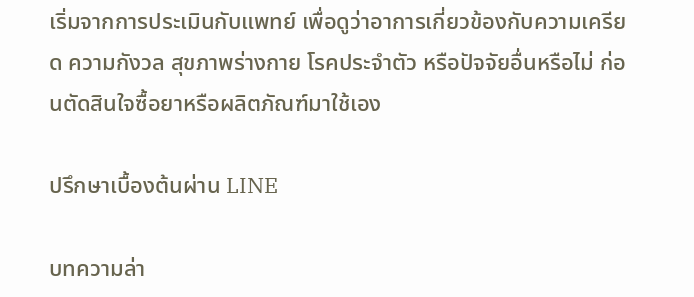เริ่มจากการประเมินกับแพทย์ เพื่อดูว่าอาการเกี่ยวข้องกับความเครียด ความกังวล สุขภาพร่างกาย โรคประจำตัว หรือปัจจัยอื่นหรือไม่ ก่อนตัดสินใจซื้อยาหรือผลิตภัณฑ์มาใช้เอง

ปรึกษาเบื้องต้นผ่าน LINE

บทความล่า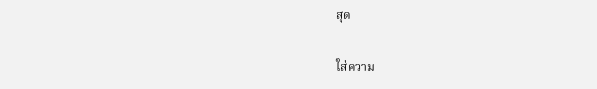สุด

ใส่ความ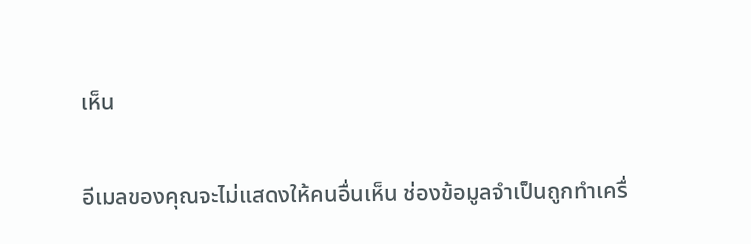เห็น

อีเมลของคุณจะไม่แสดงให้คนอื่นเห็น ช่องข้อมูลจำเป็นถูกทำเครื่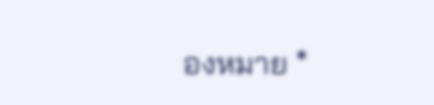องหมาย *